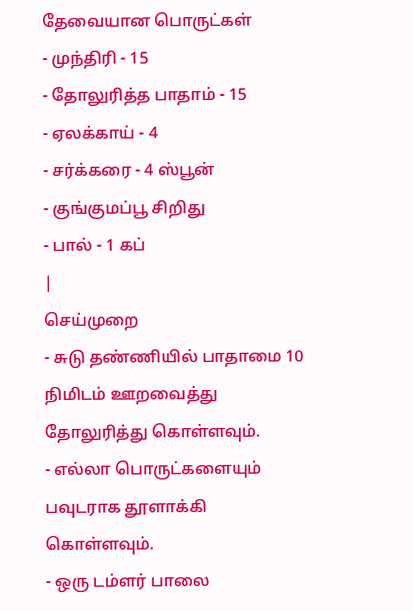தேவையான பொருட்கள்
- முந்திரி - 15
- தோலுரித்த பாதாம் - 15
- ஏலக்காய் - 4
- சர்க்கரை - 4 ஸ்பூன்
- குங்குமப்பூ சிறிது
- பால் - 1 கப்
|
செய்முறை
- சுடு தண்ணியில் பாதாமை 10 நிமிடம் ஊறவைத்து தோலுரித்து கொள்ளவும்.
- எல்லா பொருட்களையும் பவுடராக தூளாக்கி கொள்ளவும்.
- ஒரு டம்ளர் பாலை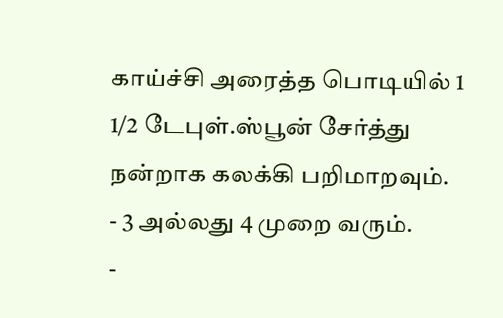காய்ச்சி அரைத்த பொடியில் 1 1/2 டேபுள்.ஸ்பூன் சேர்த்து நன்றாக கலக்கி பறிமாறவும்.
- 3 அல்லது 4 முறை வரும்.
-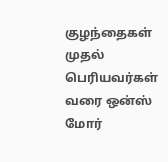குழந்தைகள் முதல் பெரியவர்கள் வரை ஒன்ஸ் மோர்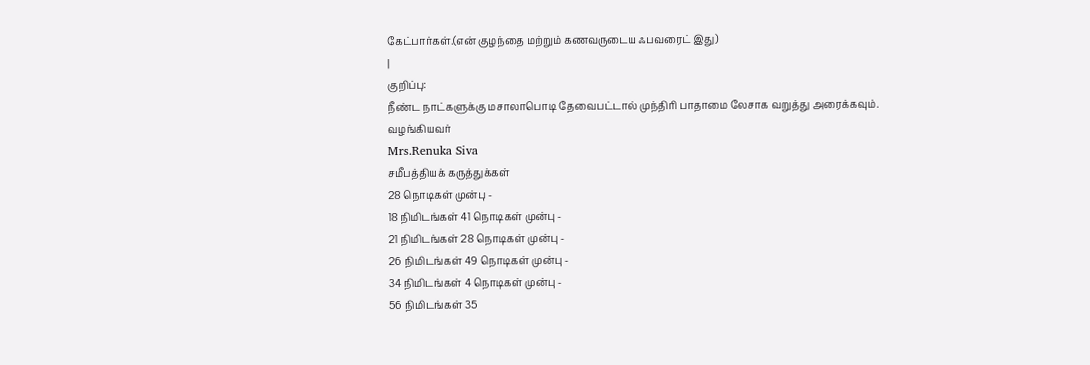கேட்பார்கள்.(என் குழந்தை மற்றும் கணவருடைய ஃபவரைட் இது)
|
குறிப்பு:
நீண்ட நாட்களுக்கு மசாலாபொடி தேவைபட்டால் முந்திரி பாதாமை லேசாக வறுத்து அரைக்கவும்.
வழங்கியவர்
Mrs.Renuka Siva
சமீபத்தியக் கருத்துக்கள்
28 நொடிகள் முன்பு -
18 நிமிடங்கள் 41 நொடிகள் முன்பு -
21 நிமிடங்கள் 28 நொடிகள் முன்பு -
26 நிமிடங்கள் 49 நொடிகள் முன்பு -
34 நிமிடங்கள் 4 நொடிகள் முன்பு -
56 நிமிடங்கள் 35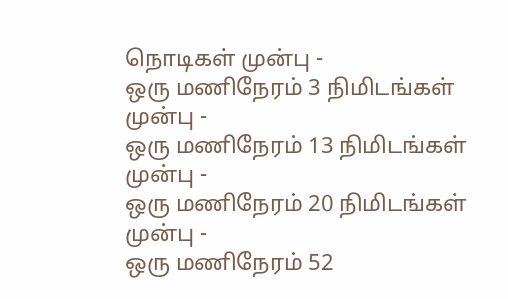நொடிகள் முன்பு -
ஒரு மணிநேரம் 3 நிமிடங்கள் முன்பு -
ஒரு மணிநேரம் 13 நிமிடங்கள் முன்பு -
ஒரு மணிநேரம் 20 நிமிடங்கள் முன்பு -
ஒரு மணிநேரம் 52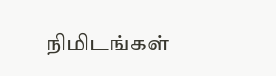நிமிடங்கள்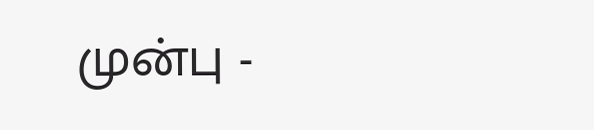முன்பு -